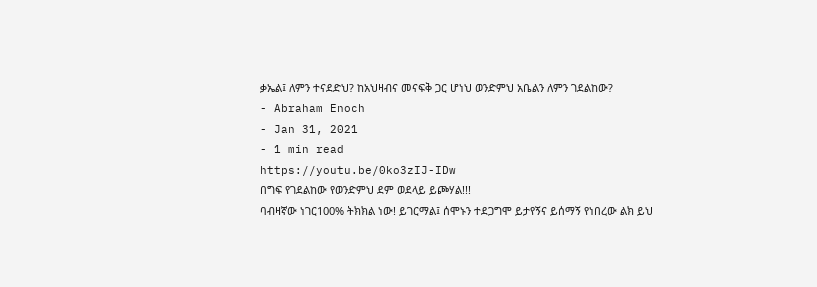ቃኤል፤ ለምን ተናደድህ? ከአህዛብና መናፍቅ ጋር ሆነህ ወንድምህ አቤልን ለምን ገደልከው?
- Abraham Enoch
- Jan 31, 2021
- 1 min read
https://youtu.be/0ko3zIJ-IDw
በግፍ የገደልከው የወንድምህ ደም ወደላይ ይጮሃል!!!
ባብዛኛው ነገር100% ትክክል ነው! ይገርማል፤ ሰሞኑን ተደጋግሞ ይታየኝና ይሰማኝ የነበረው ልክ ይህ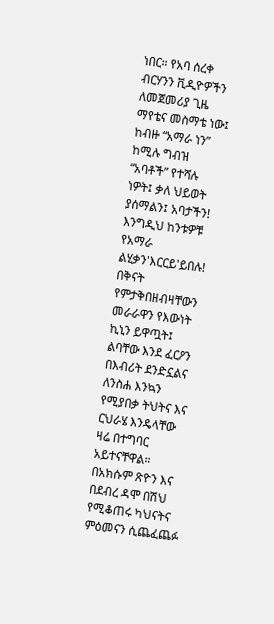ነበር። የአባ ሰረቀ ብርሃንን ቪዲዮዎችን ለመጀመሪያ ጊዜ ማየቴና መስማቴ ነው፤ ከብዙ “አማራ ነን” ከሚሉ ግብዝ “አባቶች” የተሻሉ ነዎት፤ ቃለ ህይወት ያሰማልን፤ አባታችን! እንግዲህ ከንቱዎቹ የአማራ ልሂቃን'እርርይ'ይበሉ! በቅናት የምታቅበዘብዛቸውን መራራዋን የእውነት ኪኒን ይዋጧት፤ ልባቸው እንደ ፈርዖን በእብሪት ደንድኗልና ለንስሐ እንኳን የሚያበቃ ትህትና እና ርህራሄ እንዴላቸው ዛሬ በተግባር አይተናቸዋል። በአክሱም ጽዮን እና በደብረ ዳሞ በሽህ የሚቆጠሩ ካህናትና ምዕመናን ሲጨፈጨፉ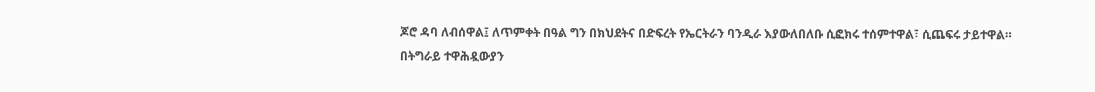ጆሮ ዳባ ለብሰዋል፤ ለጥምቀት በዓል ግን በክህደትና በድፍረት የኤርትራን ባንዲራ እያውለበለቡ ሲፎክሩ ተሰምተዋል፣ ሲጨፍሩ ታይተዋል።
በትግራይ ተዋሕዷውያን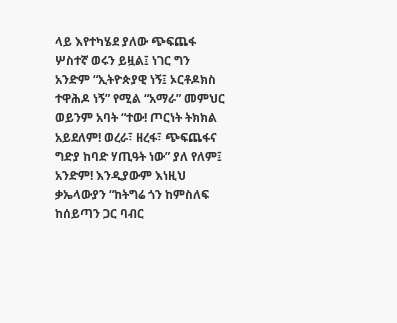ላይ እየተካሄደ ያለው ጭፍጨፋ ሦስተኛ ወሩን ይዟል፤ ነገር ግን አንድም “ኢትዮጵያዊ ነኝ፤ ኦርቶዶክስ ተዋሕዶ ነኝ” የሚል “አማራ” መምህር ወይንም አባት “ተው! ጦርነት ትክክል አይደለም! ወረራ፣ ዘረፋ፣ ጭፍጨፋና ግድያ ከባድ ሃጢዓት ነው” ያለ የለም፤ አንድም! እንዲያውም እነዚህ ቃኤላውያን “ከትግሬ ጎን ከምስለፍ ከሰይጣን ጋር ባብር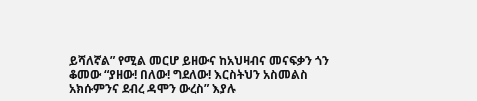ይሻለኛል” የሚል መርሆ ይዘውና ከአህዛብና መናፍቃን ጎን ቆመው “ያዘው! በለው! ግደለው! እርስትህን አስመልስ አክሱምንና ደብረ ዳሞን ውረስ” እያሉ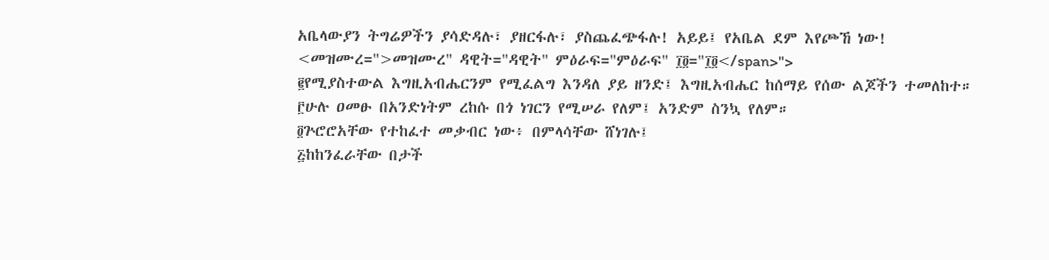አቤላውያን ትግሬዎችን ያሳድዳሉ፣ ያዘርፋሉ፣ ያስጨፈጭፋሉ! አይይ፤ የአቤል ደም እየጮኸ ነው!
<መዝሙረ=">መዝሙረ" ዳዊት="ዳዊት" ምዕራፍ="ምዕራፍ" ፲፬="፲፬</span>">
፪የሚያስተውል እግዚአብሔርንም የሚፈልግ እንዳለ ያይ ዘንድ፤ እግዚአብሔር ከሰማይ የሰው ልጆችን ተመለከተ።
፫ሁሉ ዐመፁ በአንድነትም ረከሱ በጎ ነገርን የሚሠራ የለም፤ አንድም ስንኳ የለም።
፬ጕሮሮአቸው የተከፈተ መቃብር ነው፥ በምላሳቸው ሸነገሉ፤
፭ከከንፈራቸው በታች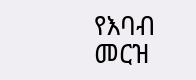የእባብ መርዝ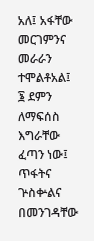አለ፤ አፋቸው መርገምንና መራራን ተሞልቶአል፤
፮ ደምን ለማፍሰስ እግራቸው ፈጣን ነው፤ ጥፋትና ጕስቍልና በመንገዳቸው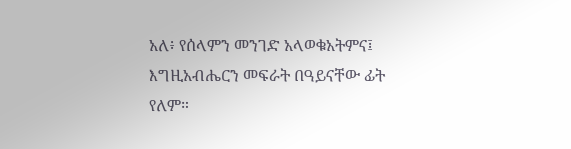አለ፥ የሰላምን መንገድ አላወቁአትምና፤ እግዚአብሔርን መፍራት በዓይናቸው ፊት የለም።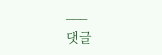___
댓글